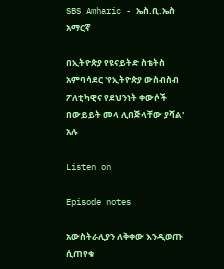SBS Amharic - ኤስ.ቢ.ኤስ አማርኛ

በኢትዮጵያ የዩናይትድ ስቴትስ አምባሳደር 'የኢትዮጵያ ውስብስብ ፖለቲካዊና የደህንነት ቀውሶች በውይይት መላ ሊበጅላቸው ያሻል' አሉ

Listen on

Episode notes

አውስትራሊያን ለቅቀው እንዲወጡ ሲጠየቁ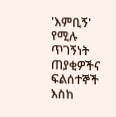'እምቢኝ' የሚሉ ጥገኝነት ጠያቂዎችና ፍልሰተኞች እስከ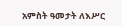አምስት ዓመታት ለእሥር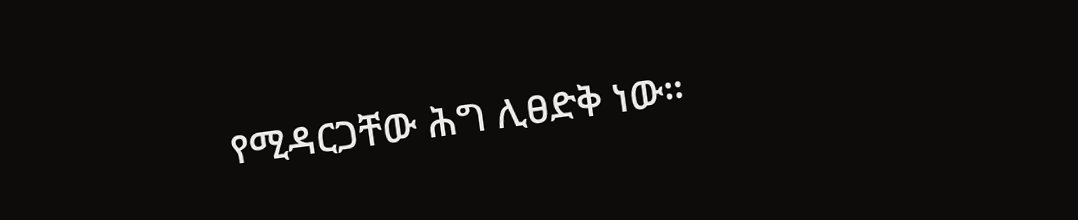የሚዳርጋቸው ሕግ ሊፀድቅ ነው።